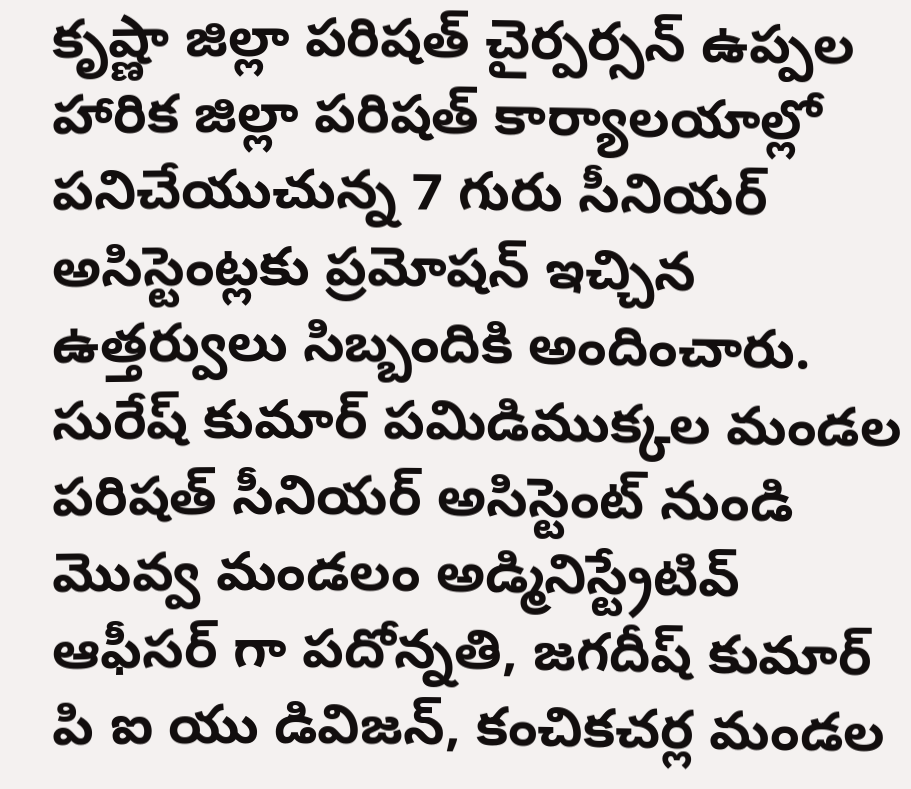కృష్ణా జిల్లా పరిషత్ చైర్పర్సన్ ఉప్పల హారిక జిల్లా పరిషత్ కార్యాలయాల్లో పనిచేయుచున్న 7 గురు సీనియర్ అసిస్టెంట్లకు ప్రమోషన్ ఇచ్చిన ఉత్తర్వులు సిబ్బందికి అందించారు.
సురేష్ కుమార్ పమిడిముక్కల మండల పరిషత్ సీనియర్ అసిస్టెంట్ నుండి మొవ్వ మండలం అడ్మినిస్ట్రేటివ్ ఆఫీసర్ గా పదోన్నతి, జగదీష్ కుమార్ పి ఐ యు డివిజన్, కంచికచర్ల మండల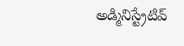అడ్మినిస్ట్రేటివ్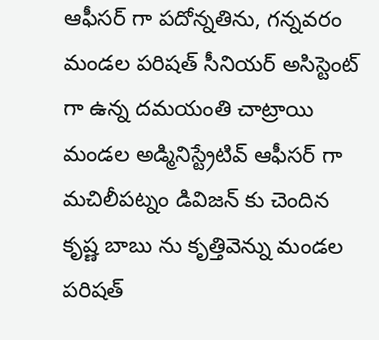ఆఫీసర్ గా పదోన్నతిను, గన్నవరం మండల పరిషత్ సీనియర్ అసిస్టెంట్ గా ఉన్న దమయంతి చాట్రాయి మండల అడ్మినిస్ట్రేటివ్ ఆఫీసర్ గా మచిలీపట్నం డివిజన్ కు చెందిన కృష్ణ బాబు ను కృత్తివెన్ను మండల పరిషత్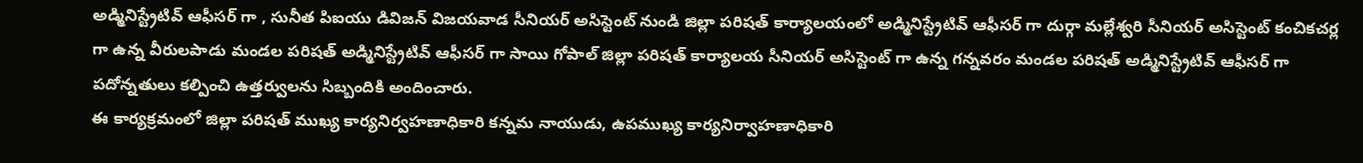అడ్మినిస్ట్రేటివ్ ఆఫీసర్ గా , సునీత పిఐయు డివిజన్ విజయవాడ సీనియర్ అసిస్టెంట్ నుండి జిల్లా పరిషత్ కార్యాలయంలో అడ్మినిస్ట్రేటివ్ ఆఫీసర్ గా దుర్గా మల్లేశ్వరి సీనియర్ అసిస్టెంట్ కంచికచర్ల గా ఉన్న వీరులపాడు మండల పరిషత్ అడ్మినిస్ట్రేటివ్ ఆఫీసర్ గా సాయి గోపాల్ జిల్లా పరిషత్ కార్యాలయ సీనియర్ అసిస్టెంట్ గా ఉన్న గన్నవరం మండల పరిషత్ అడ్మినిస్ట్రేటివ్ ఆఫీసర్ గా పదోన్నతులు కల్పించి ఉత్తర్వులను సిబ్బందికి అందించారు.
ఈ కార్యక్రమంలో జిల్లా పరిషత్ ముఖ్య కార్యనిర్వహణాధికారి కన్నమ నాయుడు, ఉపముఖ్య కార్యనిర్వాహణాధికారి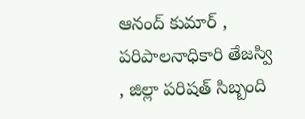ఆనంద్ కుమార్ , పరిపాలనాధికారి తేజస్వి , జిల్లా పరిషత్ సిబ్బంది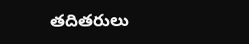తదితరులు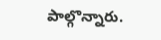పాల్గొన్నారు.